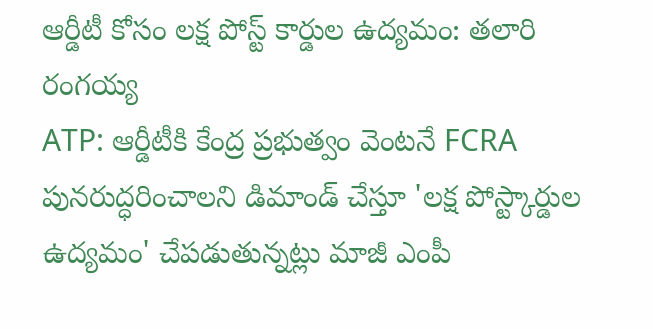ఆర్డీటీ కోసం లక్ష పోస్ట్ కార్డుల ఉద్యమం: తలారి రంగయ్య
ATP: ఆర్డీటీకి కేంద్ర ప్రభుత్వం వెంటనే FCRA పునరుద్ధరించాలని డిమాండ్ చేస్తూ 'లక్ష పోస్ట్కార్డుల ఉద్యమం' చేపడుతున్నట్లు మాజీ ఎంపీ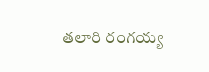తలారి రంగయ్య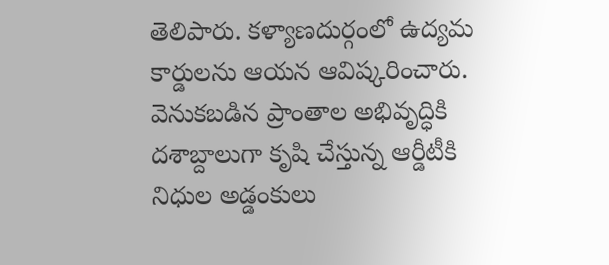తెలిపారు. కళ్యాణదుర్గంలో ఉద్యమ కార్డులను ఆయన ఆవిష్కరించారు. వెనుకబడిన ప్రాంతాల అభివృద్ధికి దశాబ్దాలుగా కృషి చేస్తున్న ఆర్డీటీకి నిధుల అడ్డంకులు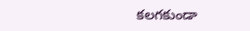కలగకుండా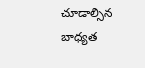చూడాల్సిన బాధ్యత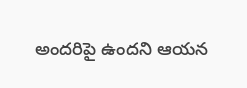అందరిపై ఉందని ఆయన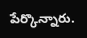పేర్కొన్నారు.